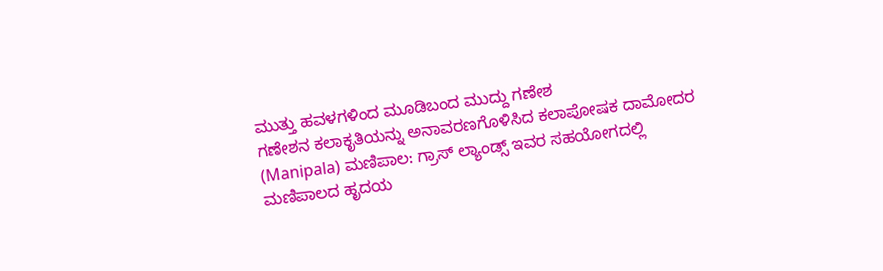ಮುತ್ತು ಹವಳಗಳಿಂದ ಮೂಡಿಬಂದ ಮುದ್ದು ಗಣೇಶ
ಗಣೇಶನ ಕಲಾಕೃತಿಯನ್ನು ಅನಾವರಣಗೊಳಿಸಿದ ಕಲಾಪೋಷಕ ದಾಮೋದರ
(Manipala) ಮಣಿಪಾಲ: ಗ್ರಾಸ್ ಲ್ಯಾಂಡ್ಸ್ ಇವರ ಸಹಯೋಗದಲ್ಲಿ ಮಣಿಪಾಲದ ಹೃದಯ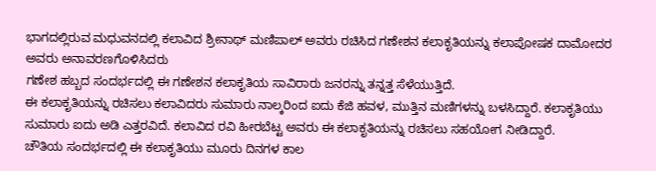ಭಾಗದಲ್ಲಿರುವ ಮಧುವನದಲ್ಲಿ ಕಲಾವಿದ ಶ್ರೀನಾಥ್ ಮಣಿಪಾಲ್ ಅವರು ರಚಿಸಿದ ಗಣೇಶನ ಕಲಾಕೃತಿಯನ್ನು ಕಲಾಪೋಷಕ ದಾಮೋದರ ಅವರು ಅನಾವರಣಗೊಳಿಸಿದರು
ಗಣೇಶ ಹಬ್ಬದ ಸಂದರ್ಭದಲ್ಲಿ ಈ ಗಣೇಶನ ಕಲಾಕೃತಿಯ ಸಾವಿರಾರು ಜನರನ್ನು ತನ್ನತ್ತ ಸೆಳೆಯುತ್ತಿದೆ.
ಈ ಕಲಾಕೃತಿಯನ್ನು ರಚಿಸಲು ಕಲಾವಿದರು ಸುಮಾರು ನಾಲ್ಕರಿಂದ ಐದು ಕೆಜಿ ಹವಳ, ಮುತ್ತಿನ ಮಣಿಗಳನ್ನು ಬಳಸಿದ್ದಾರೆ. ಕಲಾಕೃತಿಯು ಸುಮಾರು ಐದು ಅಡಿ ಎತ್ತರವಿದೆ. ಕಲಾವಿದ ರವಿ ಹೀರಬೆಟ್ಟ ಅವರು ಈ ಕಲಾಕೃತಿಯನ್ನು ರಚಿಸಲು ಸಹಯೋಗ ನೀಡಿದ್ದಾರೆ.
ಚೌತಿಯ ಸಂದರ್ಭದಲ್ಲಿ ಈ ಕಲಾಕೃತಿಯು ಮೂರು ದಿನಗಳ ಕಾಲ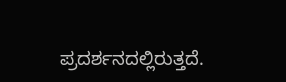ಪ್ರದರ್ಶನದಲ್ಲಿರುತ್ತದೆ.